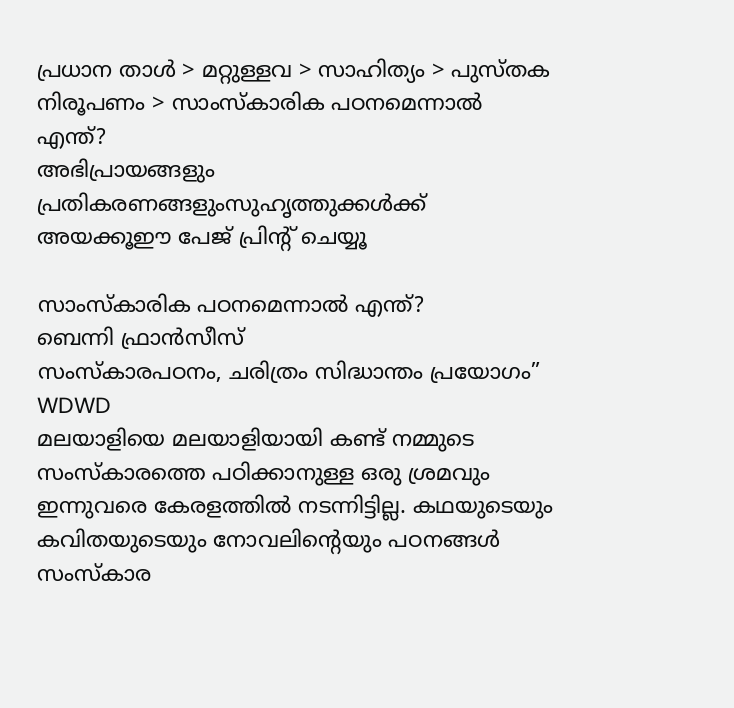പ്രധാന താള്‍ > മറ്റുള്ളവ > സാഹിത്യം > പുസ്തക നിരൂപണം > സാംസ്കാരിക പഠനമെന്നാല്‍ എന്ത്?
അഭിപ്രായങ്ങളും പ്രതികരണങ്ങളുംസുഹൃത്തുക്കള്‍ക്ക് അയക്കൂഈ പേജ് പ്രിന്‍റ് ചെയ്യൂ

സാംസ്കാരിക പഠനമെന്നാല്‍ എന്ത്?
ബെന്നി ഫ്രാന്‍സീസ്
സംസ്കാരപഠനം, ചരിത്രം സിദ്ധാന്തം പ്രയോഗം”
WDWD
മലയാളിയെ മലയാളിയായി കണ്ട് നമ്മുടെ സംസ്കാരത്തെ പഠിക്കാനുള്ള ഒരു ശ്രമവും ഇന്നുവരെ കേരളത്തില്‍ നടന്നിട്ടില്ല. കഥയുടെയും കവിതയുടെയും നോവലിന്റെയും പഠനങ്ങള്‍ സംസ്കാര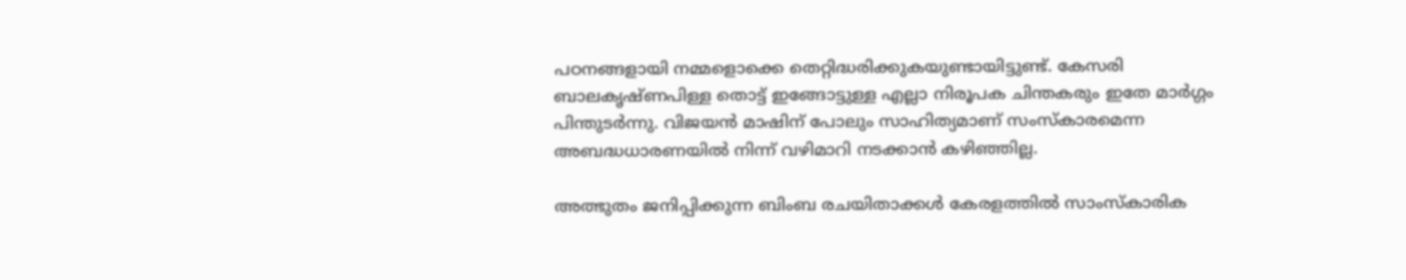പഠനങ്ങളായി നമ്മളൊക്കെ തെറ്റിദ്ധരിക്കുകയുണ്ടായിട്ടുണ്ട്. കേസരി ബാലകൃഷ്ണപിള്ള തൊട്ട് ഇങ്ങോട്ടുള്ള എല്ലാ നിരൂപക ചിന്തകരും ഇതേ മാര്‍ഗ്ഗം പിന്തുടര്‍ന്നു. വിജയന്‍ മാഷിന് പോലും സാഹിത്യമാണ് സംസ്കാരമെന്ന അബദ്ധധാരണയില്‍ നിന്ന് വഴിമാറി നടക്കാന്‍ കഴിഞ്ഞില്ല.

അത്ഭുതം ജനിപ്പിക്കുന്ന ബിംബ രചയിതാക്കള്‍ കേരളത്തില്‍ സാംസ്കാരിക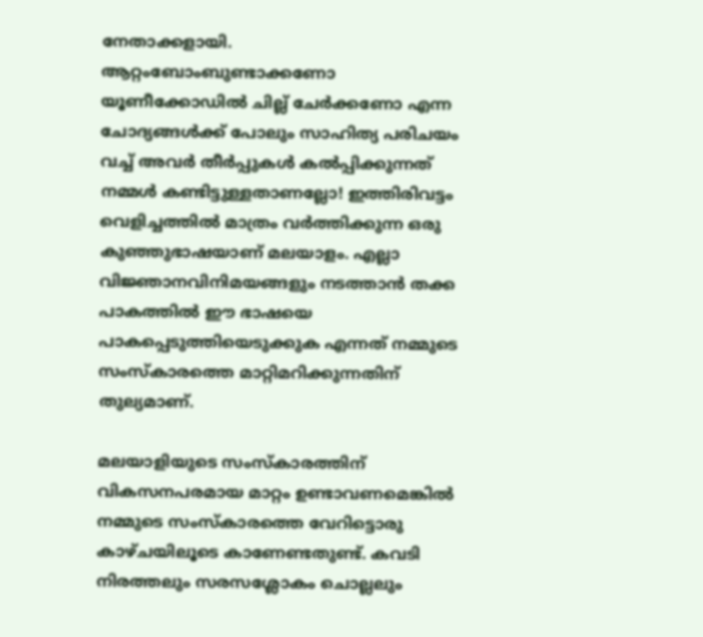നേതാക്കളായി. ആറ്റം‌ബോംബുണ്ടാക്കണോ യൂണീക്കോഡില്‍ ചില്ല് ചേര്‍ക്കണോ എന്ന ചോദ്യങ്ങള്‍‌ക്ക് പോലും സാഹിത്യ പരിചയം വച്ച് അവര്‍ തീര്‍പ്പുകള്‍ കല്‍‌പ്പിക്കുന്നത് നമ്മള്‍ കണ്ടിട്ടുള്ളതാണല്ലോ! ഇത്തിരിവട്ടം വെളിച്ചത്തില്‍ മാത്രം വര്‍ത്തിക്കുന്ന ഒരു കുഞ്ഞുഭാഷയാണ് മലയാളം. എല്ലാ വിജ്ഞാനവിനിമയങ്ങളും നടത്താന്‍ തക്ക പാകത്തില്‍ ഈ ഭാഷയെ പാകപ്പെടുത്തിയെടുക്കുക എന്നത് നമ്മുടെ സംസ്കാരത്തെ മാറ്റിമറിക്കുന്നതിന് തുല്യമാണ്.

മലയാളിയുടെ സംസ്കാരത്തിന് വികസനപരമായ മാറ്റം ഉണ്ടാവണമെങ്കില്‍ നമ്മുടെ സംസ്കാരത്തെ വേറിട്ടൊരു കാഴ്ചയിലൂടെ കാണേണ്ടതുണ്ട്. കവടി നിരത്തലും സരസശ്ലോകം ചൊല്ലലും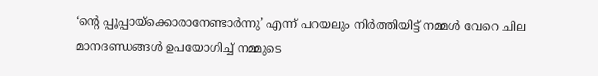‘ന്റെ പ്പൂപ്പായ്ക്കൊരാനേണ്ടാര്‍ന്നു’ എന്ന് പറയലും നിര്‍ത്തിയിട്ട് നമ്മള്‍ വേറെ ചില മാനദണ്ഡങ്ങള്‍ ഉപയോഗിച്ച് നമ്മുടെ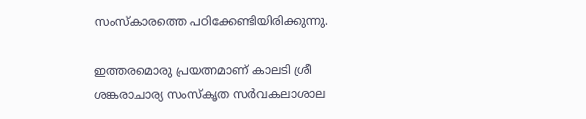സംസ്കാരത്തെ പഠിക്കേണ്ടിയിരിക്കുന്നു.

ഇത്തരമൊരു പ്രയത്നമാണ് കാലടി ശ്രീ ശങ്കരാചാര്യ സംസ്കൃത സര്‍‌വകലാശാല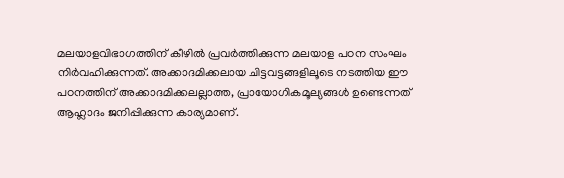മലയാളവിഭാഗത്തിന് കീഴില്‍ പ്രവര്‍ത്തിക്കുന്ന മലയാള പഠന സംഘം നിര്‍വഹിക്കുന്നത്. അക്കാദമിക്കലായ ചിട്ടവട്ടങ്ങളിലൂടെ നടത്തിയ ഈ പഠനത്തിന് അക്കാദമിക്കലല്ലാത്ത, പ്രായോഗികമൂല്യങ്ങള്‍ ഉണ്ടെന്നത് ആഹ്ലാദം ജനിപ്പിക്കുന്ന കാര്യമാണ്.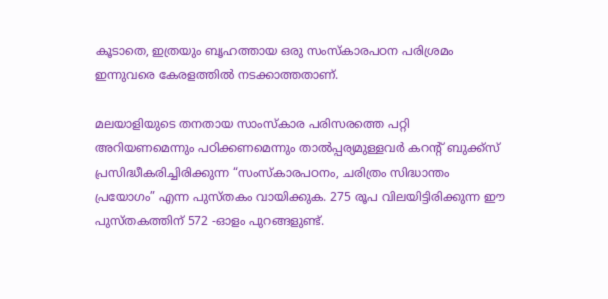കൂടാതെ, ഇത്രയും ബൃഹത്തായ ഒരു സംസ്കാരപഠന പരിശ്രമം ഇന്നുവരെ കേരളത്തില്‍ നടക്കാത്തതാണ്.

മലയാളിയുടെ തനതായ സാംസ്കാര പരിസരത്തെ പറ്റി അറിയണമെന്നും പഠിക്കണമെന്നും താല്‍‌പ്പര്യമുള്ളവര്‍ കറന്റ് ബുക്ക്‌സ് പ്രസിദ്ധീകരിച്ചിരിക്കുന്ന “സംസ്കാരപഠനം, ചരിത്രം സിദ്ധാന്തം പ്രയോഗം” എന്ന പുസ്തകം വായിക്കുക. 275 രൂപ വിലയിട്ടിരിക്കുന്ന ഈ പുസ്തകത്തിന് 572 -ഓളം പുറങ്ങളുണ്ട്.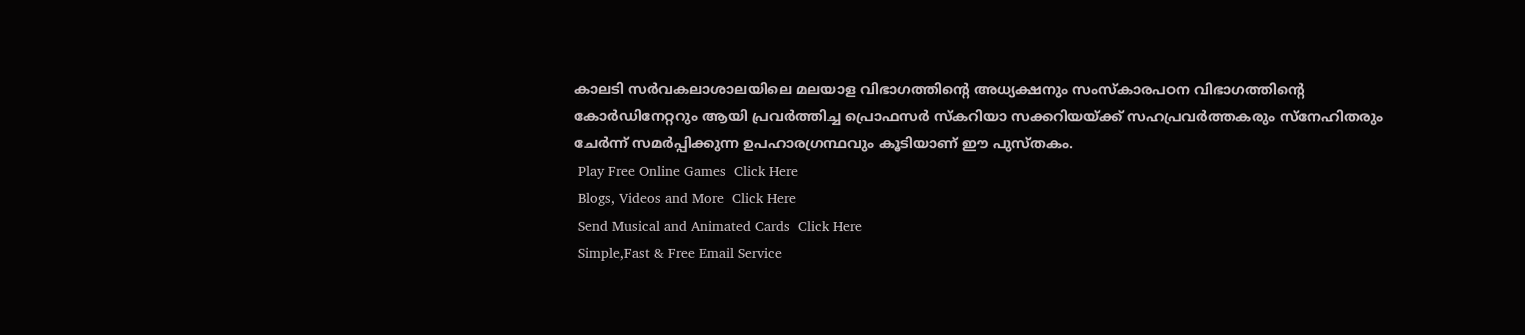കാലടി സര്‍‌വകലാശാലയിലെ മലയാള വിഭാഗത്തിന്റെ അധ്യക്ഷനും സംസ്കാരപഠന വിഭാഗത്തിന്റെ കോര്‍ഡിനേറ്ററും ആയി പ്രവര്‍ത്തിച്ച പ്രൊഫസര്‍ സ്കറിയാ സക്കറിയയ്ക്ക് സഹപ്രവര്‍ത്തകരും സ്നേഹിതരും ചേര്‍ന്ന് സമര്‍പ്പിക്കുന്ന ഉപഹാരഗ്രന്ഥവും കൂടിയാണ് ഈ പുസ്തകം.
 Play Free Online Games  Click Here
 Blogs, Videos and More  Click Here
 Send Musical and Animated Cards  Click Here
 Simple,Fast & Free Email Service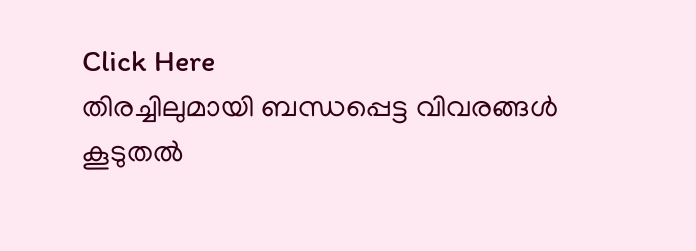Click Here
തിരച്ചിലുമായി ബന്ധപ്പെട്ട വിവരങ്ങള്‍
കൂടുതല്‍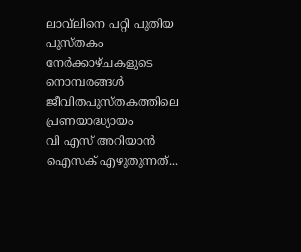ലാവ്‌ലിനെ പറ്റി പുതിയ പുസ്തകം
നേര്‍ക്കാഴ്ചകളുടെ നൊമ്പരങ്ങള്‍
ജീവിതപുസ്തകത്തിലെ പ്രണയാദ്ധ്യായം
വി എസ് അറിയാന്‍ ഐസക് എഴുതുന്നത്...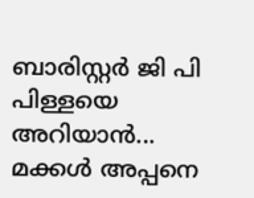ബാരിസ്റ്റര്‍ ജി പി പിള്ളയെ അറിയാന്‍...
മക്കള്‍ അപ്പനെ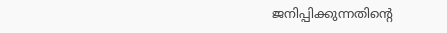ജനിപ്പിക്കുന്നതിന്‍റെ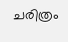ചരിത്രം